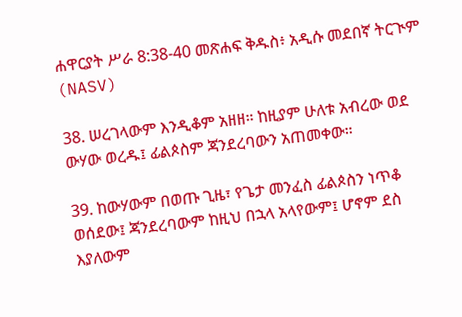ሐዋርያት ሥራ 8:38-40 መጽሐፍ ቅዱስ፥ አዲሱ መደበኛ ትርጒም (NASV)

38. ሠረገላውም እንዲቆም አዘዘ። ከዚያም ሁለቱ አብረው ወደ ውሃው ወረዱ፤ ፊልጶስም ጃንደረባውን አጠመቀው።

39. ከውሃውም በወጡ ጊዜ፣ የጌታ መንፈስ ፊልጶስን ነጥቆ ወሰደው፤ ጃንደረባውም ከዚህ በኋላ አላየውም፤ ሆኖም ደስ እያለውም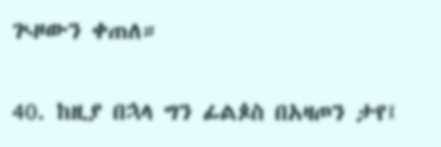ጒዞውን ቀጠለ።

40. ከዚያ በኋላ ግን ፊልጶስ በአዛጦን ታየ፤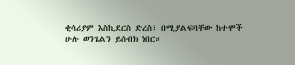ቂሳሪያም እስኪደርስ ድረስ፣ በሚያልፍባቸው ከተሞች ሁሉ ወንጌልን ይሰብክ ነበር።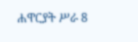ሐዋርያት ሥራ 8